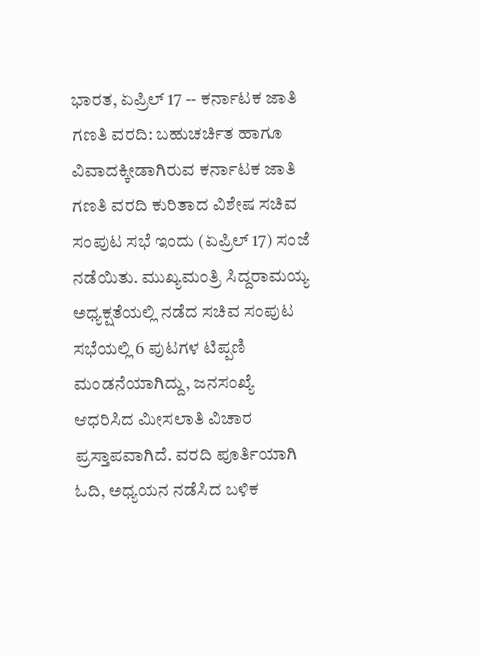ಭಾರತ, ಏಪ್ರಿಲ್ 17 -- ಕರ್ನಾಟಕ ಜಾತಿ ಗಣತಿ ವರದಿ: ಬಹುಚರ್ಚಿತ ಹಾಗೂ ವಿವಾದಕ್ಕೀಡಾಗಿರುವ ಕರ್ನಾಟಕ ಜಾತಿ ಗಣತಿ ವರದಿ ಕುರಿತಾದ ವಿಶೇಷ ಸಚಿವ ಸಂಪುಟ ಸಭೆ ಇಂದು (ಏಪ್ರಿಲ್ 17) ಸಂಜೆ ನಡೆಯಿತು. ಮುಖ್ಯಮಂತ್ರಿ ಸಿದ್ದರಾಮಯ್ಯ ಅಧ್ಯಕ್ಷತೆಯಲ್ಲಿ ನಡೆದ ಸಚಿವ ಸಂಪುಟ ಸಭೆಯಲ್ಲಿ 6 ಪುಟಗಳ ಟಿಪ್ಪಣಿ ಮಂಡನೆಯಾಗಿದ್ದು, ಜನಸಂಖ್ಯೆ ಆಧರಿಸಿದ ಮೀಸಲಾತಿ ವಿಚಾರ ಪ್ರಸ್ತಾಪವಾಗಿದೆ. ವರದಿ ಪೂರ್ತಿಯಾಗಿ ಓದಿ, ಅಧ್ಯಯನ ನಡೆಸಿದ ಬಳಿಕ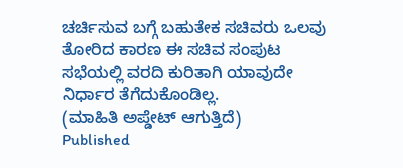ಚರ್ಚಿಸುವ ಬಗ್ಗೆ ಬಹುತೇಕ ಸಚಿವರು ಒಲವು ತೋರಿದ ಕಾರಣ ಈ ಸಚಿವ ಸಂಪುಟ ಸಭೆಯಲ್ಲಿ ವರದಿ ಕುರಿತಾಗಿ ಯಾವುದೇ ನಿರ್ಧಾರ ತೆಗೆದುಕೊಂಡಿಲ್ಲ.
(ಮಾಹಿತಿ ಅಪ್ಡೇಟ್ ಆಗುತ್ತಿದೆ)
Published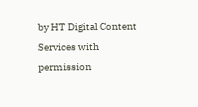by HT Digital Content Services with permission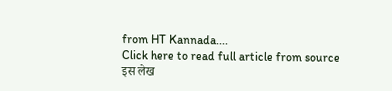from HT Kannada....
Click here to read full article from source
इस लेख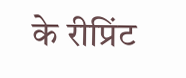के रीप्रिंट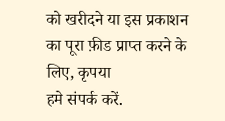को खरीदने या इस प्रकाशन का पूरा फ़ीड प्राप्त करने के लिए, कृपया
हमे संपर्क करें.